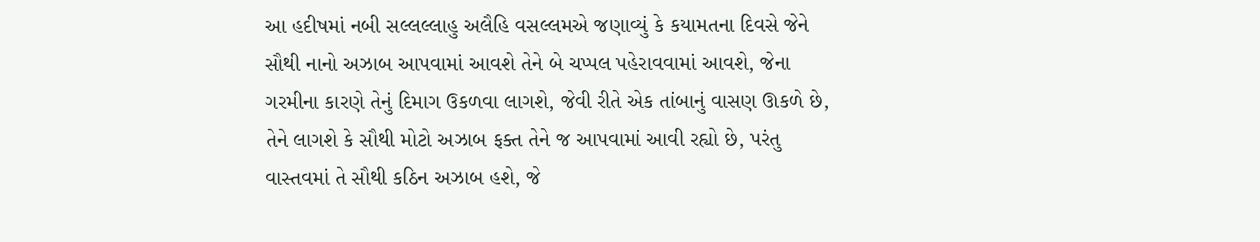આ હદીષમાં નબી સલ્લલ્લાહુ અલૈહિ વસલ્લમએ જણાવ્યું કે કયામતના દિવસે જેને સૌથી નાનો અઝાબ આપવામાં આવશે તેને બે ચપ્પલ પહેરાવવામાં આવશે, જેના ગરમીના કારણે તેનું દિમાગ ઉકળવા લાગશે, જેવી રીતે એક તાંબાનું વાસણ ઊકળે છે, તેને લાગશે કે સૌથી મોટો અઝાબ ફક્ત તેને જ આપવામાં આવી રહ્યો છે, પરંતુ વાસ્તવમાં તે સૌથી કઠિન અઝાબ હશે, જે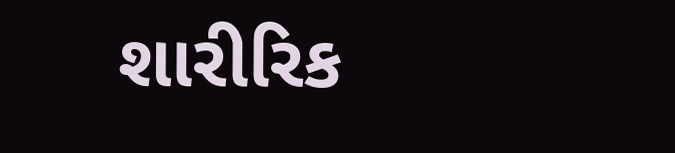શારીરિક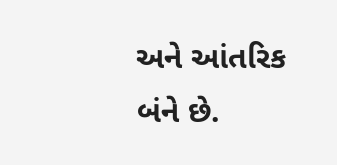અને આંતરિક બંને છે.